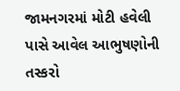જામનગરમાં મોટી હવેલી પાસે આવેલ આભુષણોની તસ્કરો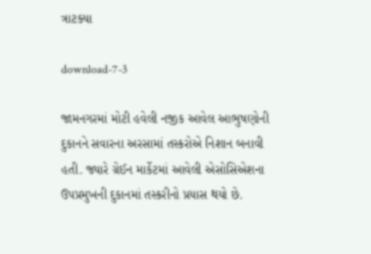ત્રાટક્યા

download-7-3

જામનગરમાં મોટી હવેલી નજીક આવેલ આભુષણોની દુકાનને સવારના અરસામાં તસ્કરોએ નિશાન બનાવી હતી. જ્યારે ગ્રેઈન માર્કેટમાં આવેલી એસોસિએશના ઉપપ્રમુખની દુકાનમાં તસ્કરીનો પ્રયાસ થયો છે.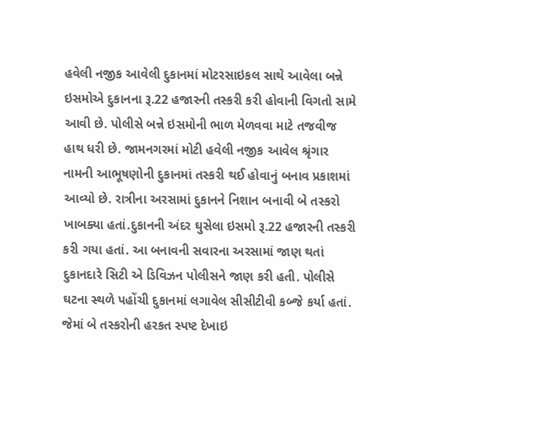હવેલી નજીક આવેલી દુકાનમાં મોટરસાઇકલ સાથે આવેલા બન્ને ઇસમોએ દુકાનના રૂ.22 હજારની તસ્કરી કરી હોવાની વિગતો સામે આવી છે. પોલીસે બન્ને ઇસમોની ભાળ મેળવવા માટે તજવીજ હાથ ધરી છે. જામનગરમાં મોટી હવેલી નજીક આવેલ શ્રૃંગાર નામની આભૂષણોની દુકાનમાં તસ્કરી થઈ હોવાનું બનાવ પ્રકાશમાં આવ્યો છે. રાત્રીના અરસામાં દુકાનને નિશાન બનાવી બે તસ્કરો ખાબક્યા હતાં.દુકાનની અંદર ઘુસેલા ઇસમો રૂ.22 હજારની તસ્કરી કરી ગયા હતાં. આ બનાવની સવારના અરસામાં જાણ થતાં દુકાનદારે સિટી એ ડિવિઝન પોલીસને જાણ કરી હતી. પોલીસે ઘટના સ્થળે પહોંચી દુકાનમાં લગાવેલ સીસીટીવી કબ્જે કર્યા હતાં. જેમાં બે તસ્કરોની હરકત સ્પષ્ટ દેખાઇ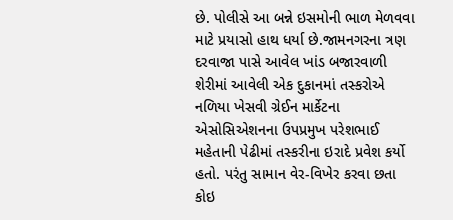છે. પોલીસે આ બન્ને ઇસમોની ભાળ મેળવવા માટે પ્રયાસો હાથ ધર્યા છે.જામનગરના ત્રણ દરવાજા પાસે આવેલ ખાંડ બજારવાળી શેરીમાં આવેલી એક દુકાનમાં તસ્કરોએ નળિયા ખેસવી ગ્રેઈન માર્કેટના એસોસિએશનના ઉપપ્રમુખ પરેશભાઈ મહેતાની પેઢીમાં તસ્કરીના ઇરાદે પ્રવેશ કર્યો હતો. પરંતુ સામાન વેર-વિખેર કરવા છતા કોઇ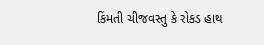કિંમતી ચીજવસ્તુ કે રોકડ હાથ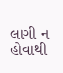લાગી ન હોવાથી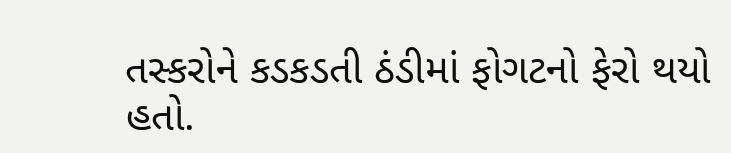તસ્કરોને કડકડતી ઠંડીમાં ફોગટનો ફેરો થયો હતો.